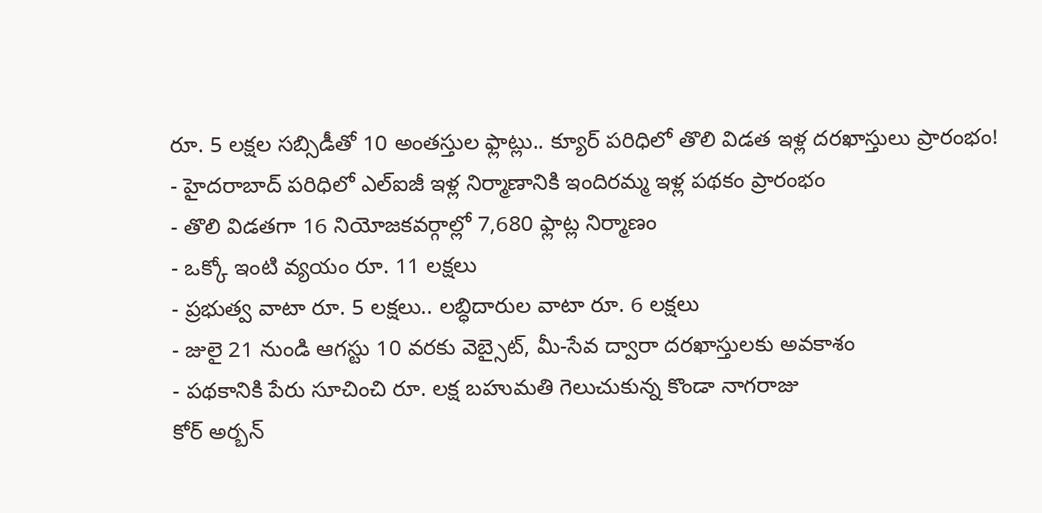రూ. 5 లక్షల సబ్సిడీతో 10 అంతస్తుల ఫ్లాట్లు.. క్యూర్ పరిధిలో తొలి విడత ఇళ్ల దరఖాస్తులు ప్రారంభం!
- హైదరాబాద్ పరిధిలో ఎల్ఐజీ ఇళ్ల నిర్మాణానికి ఇందిరమ్మ ఇళ్ల పథకం ప్రారంభం
- తొలి విడతగా 16 నియోజకవర్గాల్లో 7,680 ఫ్లాట్ల నిర్మాణం
- ఒక్కో ఇంటి వ్యయం రూ. 11 లక్షలు
- ప్రభుత్వ వాటా రూ. 5 లక్షలు.. లబ్ధిదారుల వాటా రూ. 6 లక్షలు
- జులై 21 నుండి ఆగస్టు 10 వరకు వెబ్సైట్, మీ-సేవ ద్వారా దరఖాస్తులకు అవకాశం
- పథకానికి పేరు సూచించి రూ. లక్ష బహుమతి గెలుచుకున్న కొండా నాగరాజు
కోర్ అర్బన్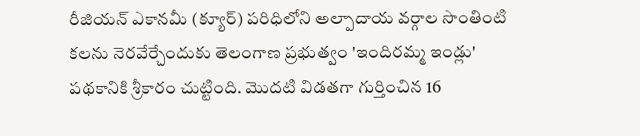రీజియన్ ఎకానమీ (క్యూర్) పరిధిలోని అల్పాదాయ వర్గాల సొంతింటి కలను నెరవేర్చేందుకు తెలంగాణ ప్రభుత్వం 'ఇందిరమ్మ ఇండ్లు' పథకానికి శ్రీకారం చుట్టింది. మొదటి విడతగా గుర్తించిన 16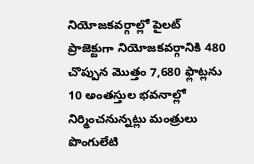నియోజకవర్గాల్లో పైలట్ ప్రాజెక్టుగా నియోజకవర్గానికి 480 చొప్పున మొత్తం 7,680 ఫ్లాట్లను 10 అంతస్తుల భవనాల్లో నిర్మించనున్నట్లు మంత్రులు పొంగులేటి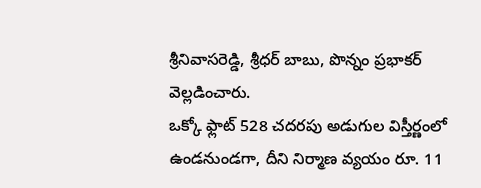శ్రీనివాసరెడ్డి, శ్రీధర్ బాబు, పొన్నం ప్రభాకర్ వెల్లడించారు.
ఒక్కో ఫ్లాట్ 528 చదరపు అడుగుల విస్తీర్ణంలో ఉండనుండగా, దీని నిర్మాణ వ్యయం రూ. 11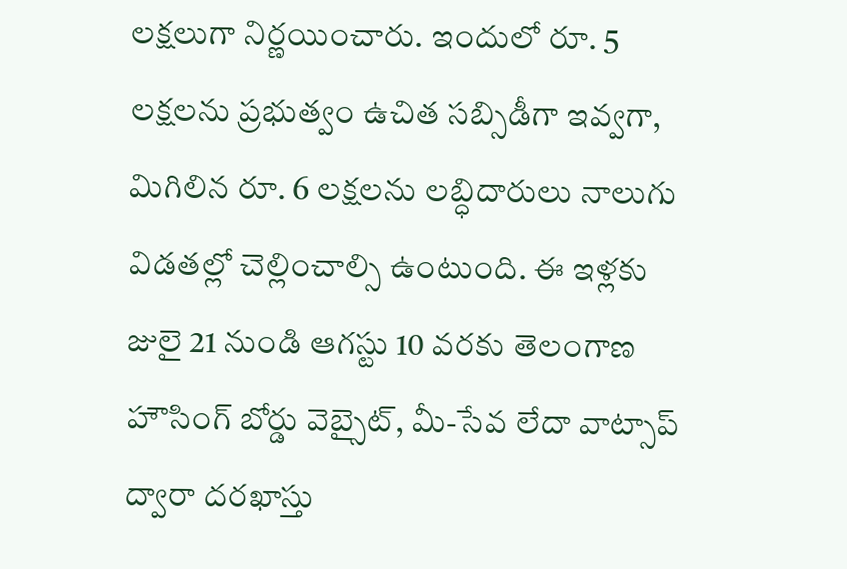లక్షలుగా నిర్ణయించారు. ఇందులో రూ. 5 లక్షలను ప్రభుత్వం ఉచిత సబ్సిడీగా ఇవ్వగా, మిగిలిన రూ. 6 లక్షలను లబ్ధిదారులు నాలుగు విడతల్లో చెల్లించాల్సి ఉంటుంది. ఈ ఇళ్లకు జులై 21 నుండి ఆగస్టు 10 వరకు తెలంగాణ హౌసింగ్ బోర్డు వెబ్సైట్, మీ-సేవ లేదా వాట్సాప్ ద్వారా దరఖాస్తు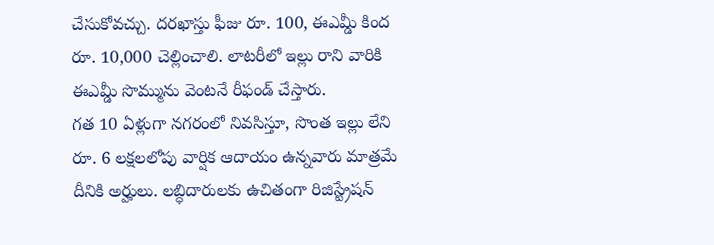చేసుకోవచ్చు. దరఖాస్తు ఫీజు రూ. 100, ఈఎమ్డీ కింద రూ. 10,000 చెల్లించాలి. లాటరీలో ఇల్లు రాని వారికి ఈఎమ్డీ సొమ్మును వెంటనే రీఫండ్ చేస్తారు.
గత 10 ఏళ్లుగా నగరంలో నివసిస్తూ, సొంత ఇల్లు లేని రూ. 6 లక్షలలోపు వార్షిక ఆదాయం ఉన్నవారు మాత్రమే దీనికి అర్హులు. లబ్ధిదారులకు ఉచితంగా రిజిస్ట్రేషన్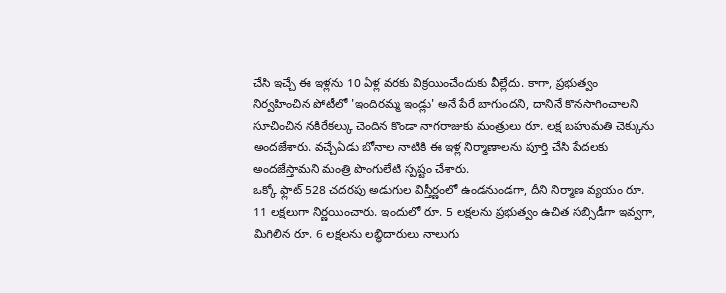చేసి ఇచ్చే ఈ ఇళ్లను 10 ఏళ్ల వరకు విక్రయించేందుకు వీల్లేదు. కాగా, ప్రభుత్వం నిర్వహించిన పోటీలో 'ఇందిరమ్మ ఇండ్లు' అనే పేరే బాగుందని, దానినే కొనసాగించాలని సూచించిన నకిరేకల్కు చెందిన కొండా నాగరాజుకు మంత్రులు రూ. లక్ష బహుమతి చెక్కును అందజేశారు. వచ్చేఏడు బోనాల నాటికి ఈ ఇళ్ల నిర్మాణాలను పూర్తి చేసి పేదలకు అందజేస్తామని మంత్రి పొంగులేటి స్పష్టం చేశారు.
ఒక్కో ఫ్లాట్ 528 చదరపు అడుగుల విస్తీర్ణంలో ఉండనుండగా, దీని నిర్మాణ వ్యయం రూ. 11 లక్షలుగా నిర్ణయించారు. ఇందులో రూ. 5 లక్షలను ప్రభుత్వం ఉచిత సబ్సిడీగా ఇవ్వగా, మిగిలిన రూ. 6 లక్షలను లబ్ధిదారులు నాలుగు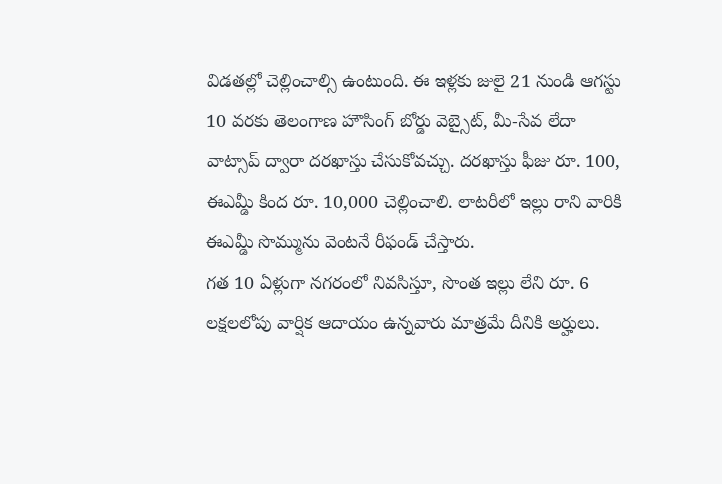విడతల్లో చెల్లించాల్సి ఉంటుంది. ఈ ఇళ్లకు జులై 21 నుండి ఆగస్టు 10 వరకు తెలంగాణ హౌసింగ్ బోర్డు వెబ్సైట్, మీ-సేవ లేదా వాట్సాప్ ద్వారా దరఖాస్తు చేసుకోవచ్చు. దరఖాస్తు ఫీజు రూ. 100, ఈఎమ్డీ కింద రూ. 10,000 చెల్లించాలి. లాటరీలో ఇల్లు రాని వారికి ఈఎమ్డీ సొమ్మును వెంటనే రీఫండ్ చేస్తారు.
గత 10 ఏళ్లుగా నగరంలో నివసిస్తూ, సొంత ఇల్లు లేని రూ. 6 లక్షలలోపు వార్షిక ఆదాయం ఉన్నవారు మాత్రమే దీనికి అర్హులు.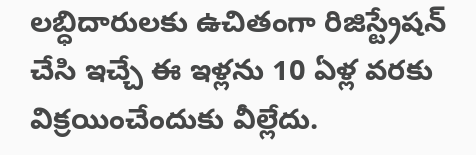లబ్ధిదారులకు ఉచితంగా రిజిస్ట్రేషన్ చేసి ఇచ్చే ఈ ఇళ్లను 10 ఏళ్ల వరకు విక్రయించేందుకు వీల్లేదు.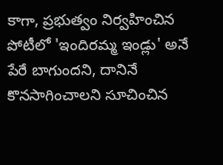కాగా, ప్రభుత్వం నిర్వహించిన పోటీలో 'ఇందిరమ్మ ఇండ్లు' అనే పేరే బాగుందని, దానినే కొనసాగించాలని సూచించిన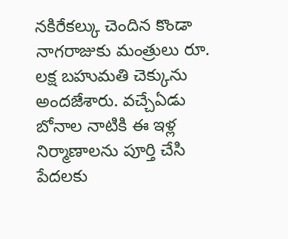నకిరేకల్కు చెందిన కొండా నాగరాజుకు మంత్రులు రూ. లక్ష బహుమతి చెక్కును అందజేశారు. వచ్చేఏడు బోనాల నాటికి ఈ ఇళ్ల నిర్మాణాలను పూర్తి చేసి పేదలకు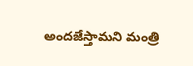అందజేస్తామని మంత్రి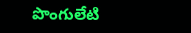పొంగులేటి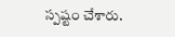స్పష్టం చేశారు.